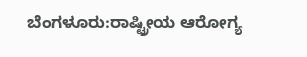ಬೆಂಗಳೂರು:ರಾಷ್ಟ್ರೀಯ ಆರೋಗ್ಯ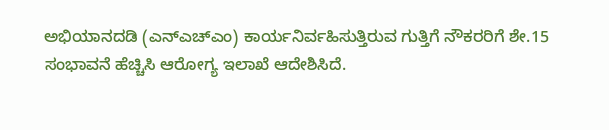ಅಭಿಯಾನದಡಿ (ಎನ್ಎಚ್ಎಂ) ಕಾರ್ಯನಿರ್ವಹಿಸುತ್ತಿರುವ ಗುತ್ತಿಗೆ ನೌಕರರಿಗೆ ಶೇ.15 ಸಂಭಾವನೆ ಹೆಚ್ಚಿಸಿ ಆರೋಗ್ಯ ಇಲಾಖೆ ಆದೇಶಿಸಿದೆ.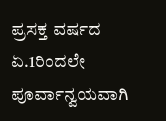ಪ್ರಸಕ್ತ ವರ್ಷದ ಏ.1ರಿಂದಲೇ ಪೂರ್ವಾನ್ವಯವಾಗಿ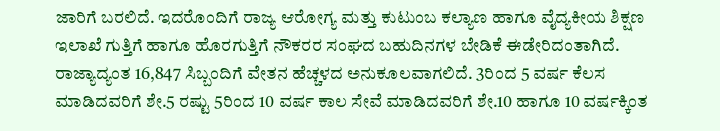ಜಾರಿಗೆ ಬರಲಿದೆ. ಇದರೊಂದಿಗೆ ರಾಜ್ಯ ಆರೋಗ್ಯ ಮತ್ತು ಕುಟುಂಬ ಕಲ್ಯಾಣ ಹಾಗೂ ವೈದ್ಯಕೀಯ ಶಿಕ್ಷಣ ಇಲಾಖೆ ಗುತ್ತಿಗೆ ಹಾಗೂ ಹೊರಗುತ್ತಿಗೆ ನೌಕರರ ಸಂಘದ ಬಹುದಿನಗಳ ಬೇಡಿಕೆ ಈಡೇರಿದಂತಾಗಿದೆ.
ರಾಜ್ಯಾದ್ಯಂತ 16,847 ಸಿಬ್ಬಂದಿಗೆ ವೇತನ ಹೆಚ್ಚಳದ ಅನುಕೂಲವಾಗಲಿದೆ. 3ರಿಂದ 5 ವರ್ಷ ಕೆಲಸ ಮಾಡಿದವರಿಗೆ ಶೇ.5 ರಷ್ಟು 5ರಿಂದ 10 ವರ್ಷ ಕಾಲ ಸೇವೆ ಮಾಡಿದವರಿಗೆ ಶೇ.10 ಹಾಗೂ 10 ವರ್ಷಕ್ಕಿಂತ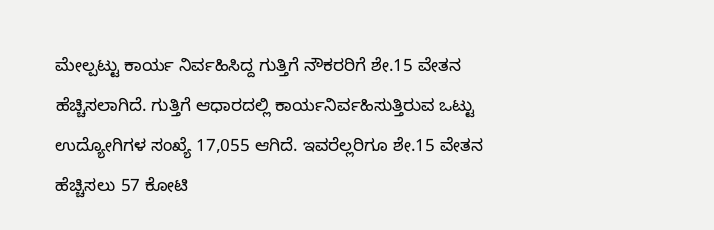ಮೇಲ್ಪಟ್ಟು ಕಾರ್ಯ ನಿರ್ವಹಿಸಿದ್ದ ಗುತ್ತಿಗೆ ನೌಕರರಿಗೆ ಶೇ.15 ವೇತನ ಹೆಚ್ಚಿಸಲಾಗಿದೆ. ಗುತ್ತಿಗೆ ಆಧಾರದಲ್ಲಿ ಕಾರ್ಯನಿರ್ವಹಿಸುತ್ತಿರುವ ಒಟ್ಟು ಉದ್ಯೋಗಿಗಳ ಸಂಖ್ಯೆ 17,055 ಆಗಿದೆ. ಇವರೆಲ್ಲರಿಗೂ ಶೇ.15 ವೇತನ ಹೆಚ್ಚಿಸಲು 57 ಕೋಟಿ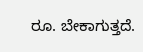ರೂ. ಬೇಕಾಗುತ್ತದೆ.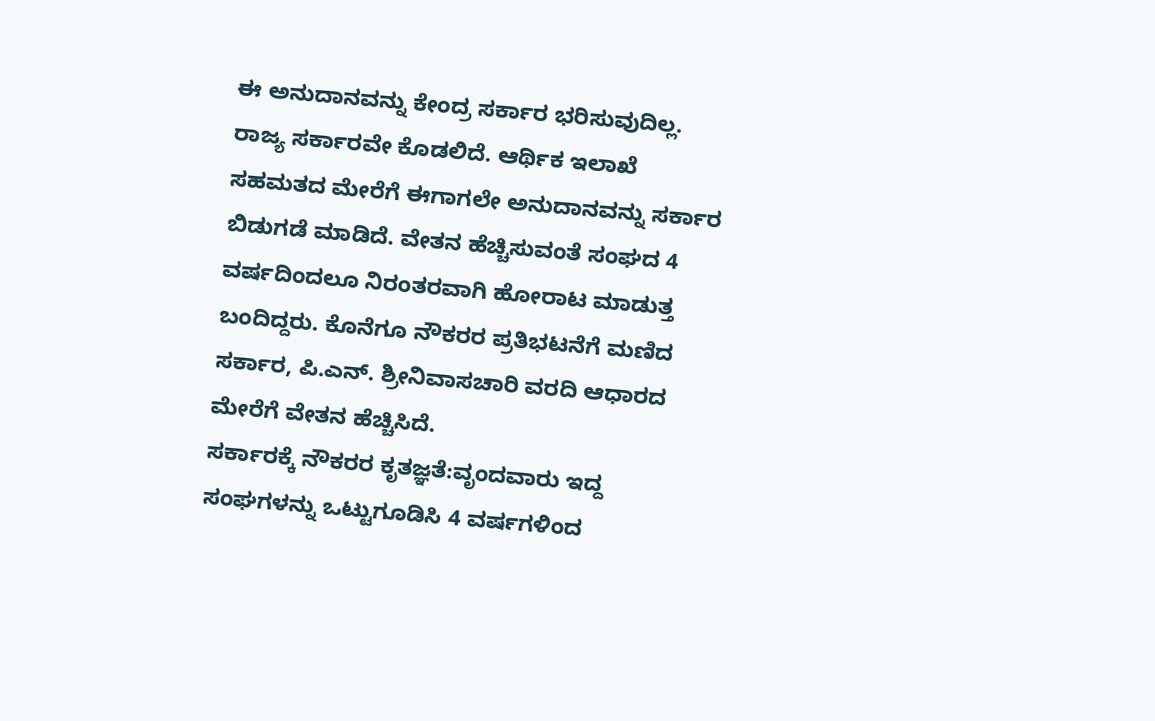ಈ ಅನುದಾನವನ್ನು ಕೇಂದ್ರ ಸರ್ಕಾರ ಭರಿಸುವುದಿಲ್ಲ. ರಾಜ್ಯ ಸರ್ಕಾರವೇ ಕೊಡಲಿದೆ. ಆರ್ಥಿಕ ಇಲಾಖೆ ಸಹಮತದ ಮೇರೆಗೆ ಈಗಾಗಲೇ ಅನುದಾನವನ್ನು ಸರ್ಕಾರ ಬಿಡುಗಡೆ ಮಾಡಿದೆ. ವೇತನ ಹೆಚ್ಚಿಸುವಂತೆ ಸಂಘದ 4 ವರ್ಷದಿಂದಲೂ ನಿರಂತರವಾಗಿ ಹೋರಾಟ ಮಾಡುತ್ತ ಬಂದಿದ್ದರು. ಕೊನೆಗೂ ನೌಕರರ ಪ್ರತಿಭಟನೆಗೆ ಮಣಿದ ಸರ್ಕಾರ, ಪಿ.ಎನ್. ಶ್ರೀನಿವಾಸಚಾರಿ ವರದಿ ಆಧಾರದ ಮೇರೆಗೆ ವೇತನ ಹೆಚ್ಚಿಸಿದೆ.
ಸರ್ಕಾರಕ್ಕೆ ನೌಕರರ ಕೃತಜ್ಞತೆ:ವೃಂದವಾರು ಇದ್ದ ಸಂಘಗಳನ್ನು ಒಟ್ಟುಗೂಡಿಸಿ 4 ವರ್ಷಗಳಿಂದ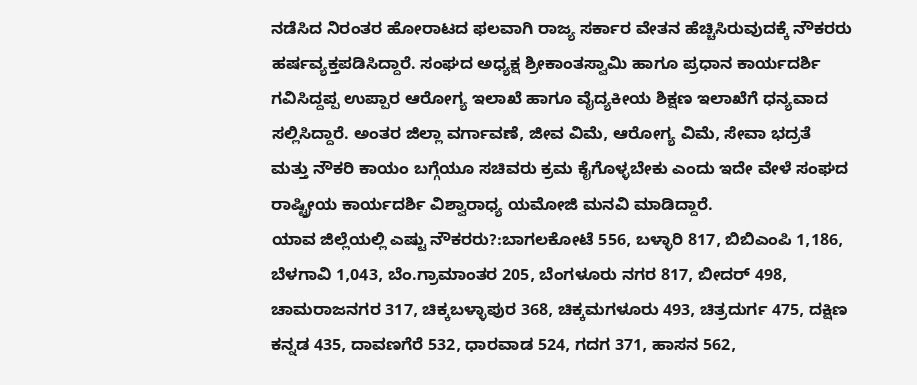ನಡೆಸಿದ ನಿರಂತರ ಹೋರಾಟದ ಫಲವಾಗಿ ರಾಜ್ಯ ಸರ್ಕಾರ ವೇತನ ಹೆಚ್ಚಿಸಿರುವುದಕ್ಕೆ ನೌಕರರು ಹರ್ಷವ್ಯಕ್ತಪಡಿಸಿದ್ದಾರೆ. ಸಂಘದ ಅಧ್ಯಕ್ಷ ಶ್ರೀಕಾಂತಸ್ವಾಮಿ ಹಾಗೂ ಪ್ರಧಾನ ಕಾರ್ಯದರ್ಶಿ ಗವಿಸಿದ್ದಪ್ಪ ಉಪ್ಪಾರ ಆರೋಗ್ಯ ಇಲಾಖೆ ಹಾಗೂ ವೈದ್ಯಕೀಯ ಶಿಕ್ಷಣ ಇಲಾಖೆಗೆ ಧನ್ಯವಾದ ಸಲ್ಲಿಸಿದ್ದಾರೆ. ಅಂತರ ಜಿಲ್ಲಾ ವರ್ಗಾವಣೆ, ಜೀವ ವಿಮೆ, ಆರೋಗ್ಯ ವಿಮೆ, ಸೇವಾ ಭದ್ರತೆ ಮತ್ತು ನೌಕರಿ ಕಾಯಂ ಬಗ್ಗೆಯೂ ಸಚಿವರು ಕ್ರಮ ಕೈಗೊಳ್ಳಬೇಕು ಎಂದು ಇದೇ ವೇಳೆ ಸಂಘದ ರಾಷ್ಟ್ರೀಯ ಕಾರ್ಯದರ್ಶಿ ವಿಶ್ವಾರಾಧ್ಯ ಯಮೋಜಿ ಮನವಿ ಮಾಡಿದ್ದಾರೆ.
ಯಾವ ಜಿಲ್ಲೆಯಲ್ಲಿ ಎಷ್ಟು ನೌಕರರು?:ಬಾಗಲಕೋಟೆ 556, ಬಳ್ಳಾರಿ 817, ಬಿಬಿಎಂಪಿ 1,186, ಬೆಳಗಾವಿ 1,043, ಬೆಂ.ಗ್ರಾಮಾಂತರ 205, ಬೆಂಗಳೂರು ನಗರ 817, ಬೀದರ್ 498, ಚಾಮರಾಜನಗರ 317, ಚಿಕ್ಕಬಳ್ಳಾಪುರ 368, ಚಿಕ್ಕಮಗಳೂರು 493, ಚಿತ್ರದುರ್ಗ 475, ದಕ್ಷಿಣ ಕನ್ನಡ 435, ದಾವಣಗೆರೆ 532, ಧಾರವಾಡ 524, ಗದಗ 371, ಹಾಸನ 562,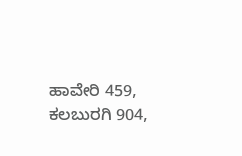ಹಾವೇರಿ 459, ಕಲಬುರಗಿ 904,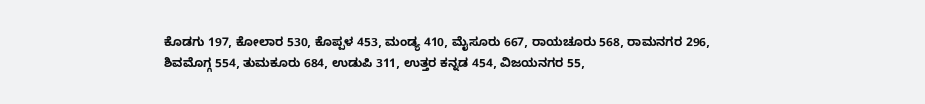ಕೊಡಗು 197, ಕೋಲಾರ 530, ಕೊಪ್ಪಳ 453, ಮಂಡ್ಯ 410, ಮೈಸೂರು 667, ರಾಯಚೂರು 568, ರಾಮನಗರ 296, ಶಿವಮೊಗ್ಗ 554, ತುಮಕೂರು 684, ಉಡುಪಿ 311, ಉತ್ತರ ಕನ್ನಡ 454, ವಿಜಯನಗರ 55,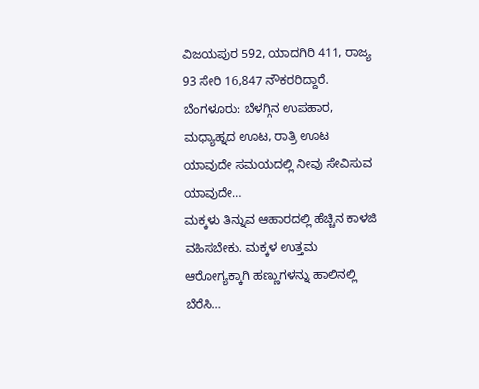ವಿಜಯಪುರ 592, ಯಾದಗಿರಿ 411, ರಾಜ್ಯ 93 ಸೇರಿ 16,847 ನೌಕರರಿದ್ದಾರೆ.
ಬೆಂಗಳೂರು: ಬೆಳಗ್ಗಿನ ಉಪಹಾರ, ಮಧ್ಯಾಹ್ನದ ಊಟ, ರಾತ್ರಿ ಊಟ ಯಾವುದೇ ಸಮಯದಲ್ಲಿ ನೀವು ಸೇವಿಸುವ ಯಾವುದೇ…
ಮಕ್ಕಳು ತಿನ್ನುವ ಆಹಾರದಲ್ಲಿ ಹೆಚ್ಚಿನ ಕಾಳಜಿ ವಹಿಸಬೇಕು. ಮಕ್ಕಳ ಉತ್ತಮ ಆರೋಗ್ಯಕ್ಕಾಗಿ ಹಣ್ಣುಗಳನ್ನು ಹಾಲಿನಲ್ಲಿ ಬೆರೆಸಿ…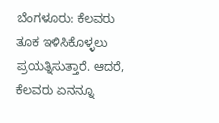ಬೆಂಗಳೂರು: ಕೆಲವರು ತೂಕ ಇಳಿಸಿಕೊಳ್ಳಲು ಪ್ರಯತ್ನಿಸುತ್ತಾರೆ. ಆದರೆ, ಕೆಲವರು ಏನನ್ನೂ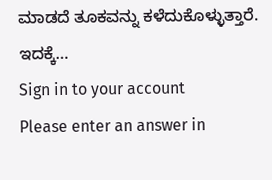ಮಾಡದೆ ತೂಕವನ್ನು ಕಳೆದುಕೊಳ್ಳುತ್ತಾರೆ. ಇದಕ್ಕೆ…
Sign in to your account
Please enter an answer in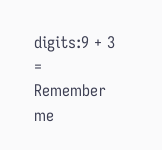digits:9 + 3 =
Remember me